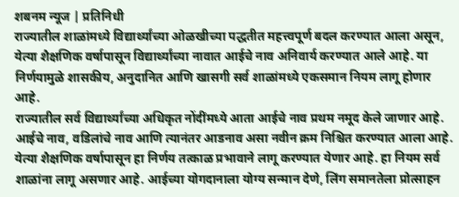शबनम न्यूज | प्रतिनिधी
राज्यातील शाळांमध्ये विद्यार्थ्यांच्या ओळखीच्या पद्धतीत महत्त्वपूर्ण बदल करण्यात आला असून, येत्या शैक्षणिक वर्षापासून विद्यार्थ्यांच्या नावात आईचे नाव अनिवार्य करण्यात आले आहे. या निर्णयामुळे शासकीय, अनुदानित आणि खासगी सर्व शाळांमध्ये एकसमान नियम लागू होणार आहे.
राज्यातील सर्व विद्यार्थ्यांच्या अधिकृत नोंदींमध्ये आता आईचे नाव प्रथम नमूद केले जाणार आहे. आईचे नाव, वडिलांचे नाव आणि त्यानंतर आडनाव असा नवीन क्रम निश्चित करण्यात आला आहे. येत्या शैक्षणिक वर्षापासून हा निर्णय तत्काळ प्रभावाने लागू करण्यात येणार आहे. हा नियम सर्व शाळांना लागू असणार आहे. आईच्या योगदानाला योग्य सन्मान देणे, लिंग समानतेला प्रोत्साहन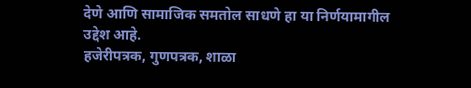देणे आणि सामाजिक समतोल साधणे हा या निर्णयामागील उद्देश आहे.
हजेरीपत्रक, गुणपत्रक, शाळा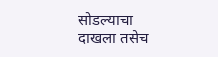सोडल्याचा दाखला तसेच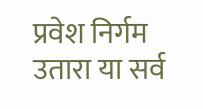प्रवेश निर्गम उतारा या सर्व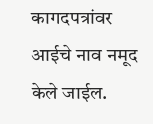कागदपत्रांवर आईचे नाव नमूद केले जाईल.